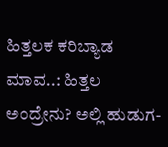ಹಿತ್ತಲಕ ಕರಿಬ್ಯಾಡ ಮಾವ..: ಹಿತ್ತಲ ಅಂದ್ರೇನು? ಅಲ್ಲಿ ಹುಡುಗ-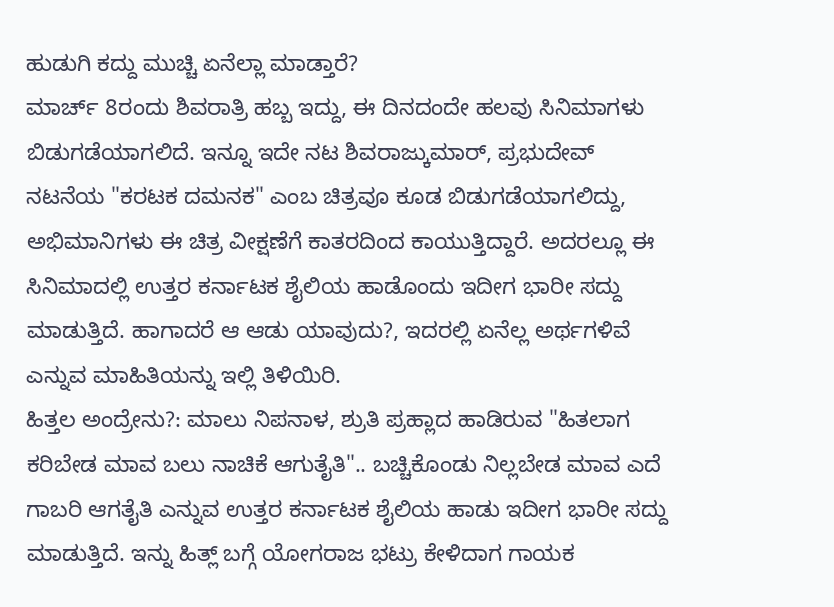ಹುಡುಗಿ ಕದ್ದು ಮುಚ್ಚಿ ಏನೆಲ್ಲಾ ಮಾಡ್ತಾರೆ?
ಮಾರ್ಚ್ 8ರಂದು ಶಿವರಾತ್ರಿ ಹಬ್ಬ ಇದ್ದು, ಈ ದಿನದಂದೇ ಹಲವು ಸಿನಿಮಾಗಳು ಬಿಡುಗಡೆಯಾಗಲಿದೆ. ಇನ್ನೂ ಇದೇ ನಟ ಶಿವರಾಜ್ಕುಮಾರ್, ಪ್ರಭುದೇವ್ ನಟನೆಯ "ಕರಟಕ ದಮನಕ" ಎಂಬ ಚಿತ್ರವೂ ಕೂಡ ಬಿಡುಗಡೆಯಾಗಲಿದ್ದು, ಅಭಿಮಾನಿಗಳು ಈ ಚಿತ್ರ ವೀಕ್ಷಣೆಗೆ ಕಾತರದಿಂದ ಕಾಯುತ್ತಿದ್ದಾರೆ. ಅದರಲ್ಲೂ ಈ ಸಿನಿಮಾದಲ್ಲಿ ಉತ್ತರ ಕರ್ನಾಟಕ ಶೈಲಿಯ ಹಾಡೊಂದು ಇದೀಗ ಭಾರೀ ಸದ್ದು ಮಾಡುತ್ತಿದೆ. ಹಾಗಾದರೆ ಆ ಆಡು ಯಾವುದು?, ಇದರಲ್ಲಿ ಏನೆಲ್ಲ ಅರ್ಥಗಳಿವೆ ಎನ್ನುವ ಮಾಹಿತಿಯನ್ನು ಇಲ್ಲಿ ತಿಳಿಯಿರಿ.
ಹಿತ್ತಲ ಅಂದ್ರೇನು?: ಮಾಲು ನಿಪನಾಳ, ಶ್ರುತಿ ಪ್ರಹ್ಲಾದ ಹಾಡಿರುವ "ಹಿತಲಾಗ ಕರಿಬೇಡ ಮಾವ ಬಲು ನಾಚಿಕೆ ಆಗುತೈತಿ".. ಬಚ್ಚಿಕೊಂಡು ನಿಲ್ಲಬೇಡ ಮಾವ ಎದೆ ಗಾಬರಿ ಆಗತೈತಿ ಎನ್ನುವ ಉತ್ತರ ಕರ್ನಾಟಕ ಶೈಲಿಯ ಹಾಡು ಇದೀಗ ಭಾರೀ ಸದ್ದು ಮಾಡುತ್ತಿದೆ. ಇನ್ನು ಹಿತ್ಲ್ ಬಗ್ಗೆ ಯೋಗರಾಜ ಭಟ್ರು ಕೇಳಿದಾಗ ಗಾಯಕ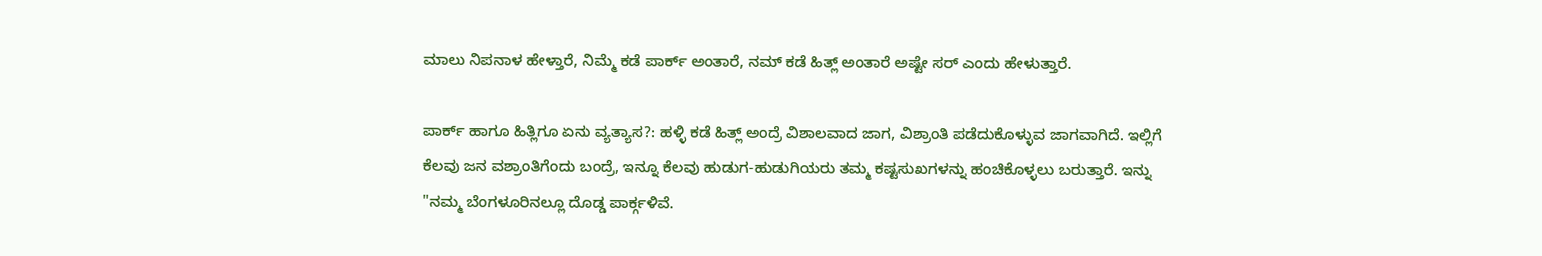ಮಾಲು ನಿಪನಾಳ ಹೇಳ್ತಾರೆ, ನಿಮ್ಮೆ ಕಡೆ ಪಾರ್ಕ್ ಅಂತಾರೆ, ನಮ್ ಕಡೆ ಹಿತ್ಲ್ ಅಂತಾರೆ ಅಷ್ಟೇ ಸರ್ ಎಂದು ಹೇಳುತ್ತಾರೆ.

ಪಾರ್ಕ್ ಹಾಗೂ ಹಿತ್ಲಿಗೂ ಏನು ವ್ಯತ್ಯಾಸ?: ಹಳ್ಳಿ ಕಡೆ ಹಿತ್ಲ್ ಅಂದ್ರೆ ವಿಶಾಲವಾದ ಜಾಗ, ವಿಶ್ರಾಂತಿ ಪಡೆದುಕೊಳ್ಳುವ ಜಾಗವಾಗಿದೆ. ಇಲ್ಲಿಗೆ ಕೆಲವು ಜನ ವಶ್ರಾಂತಿಗೆಂದು ಬಂದ್ರೆ, ಇನ್ನೂ ಕೆಲವು ಹುಡುಗ-ಹುಡುಗಿಯರು ತಮ್ಮ ಕಷ್ಟಸುಖಗಳನ್ನು ಹಂಚಿಕೊಳ್ಳಲು ಬರುತ್ತಾರೆ. ಇನ್ನು "ನಮ್ಮ ಬೆಂಗಳೂರಿನಲ್ಲೂ ದೊಡ್ಡ ಪಾರ್ಕ್ಗಳಿವೆ.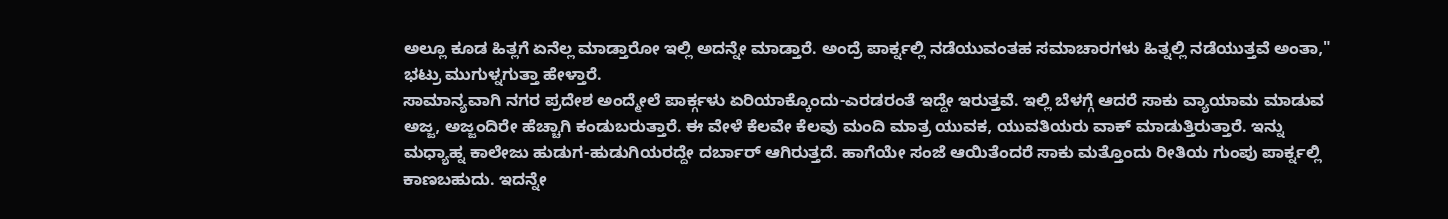ಅಲ್ಲೂ ಕೂಡ ಹಿತ್ಲಗೆ ಏನೆಲ್ಲ ಮಾಡ್ತಾರೋ ಇಲ್ಲಿ ಅದನ್ನೇ ಮಾಡ್ತಾರೆ. ಅಂದ್ರೆ ಪಾರ್ಕ್ನಲ್ಲಿ ನಡೆಯುವಂತಹ ಸಮಾಚಾರಗಳು ಹಿತ್ನಲ್ಲಿ ನಡೆಯುತ್ತವೆ ಅಂತಾ," ಭಟ್ರು ಮುಗುಳ್ನಗುತ್ತಾ ಹೇಳ್ತಾರೆ.
ಸಾಮಾನ್ಯವಾಗಿ ನಗರ ಪ್ರದೇಶ ಅಂದ್ಮೇಲೆ ಪಾರ್ಕ್ಗಳು ಏರಿಯಾಕ್ಕೊಂದು-ಎರಡರಂತೆ ಇದ್ದೇ ಇರುತ್ತವೆ. ಇಲ್ಲಿ ಬೆಳಗ್ಗೆ ಆದರೆ ಸಾಕು ವ್ಯಾಯಾಮ ಮಾಡುವ ಅಜ್ಜ, ಅಜ್ಜಂದಿರೇ ಹೆಚ್ಚಾಗಿ ಕಂಡುಬರುತ್ತಾರೆ. ಈ ವೇಳೆ ಕೆಲವೇ ಕೆಲವು ಮಂದಿ ಮಾತ್ರ ಯುವಕ, ಯುವತಿಯರು ವಾಕ್ ಮಾಡುತ್ತಿರುತ್ತಾರೆ. ಇನ್ನು ಮಧ್ಯಾಹ್ನ ಕಾಲೇಜು ಹುಡುಗ-ಹುಡುಗಿಯರದ್ದೇ ದರ್ಬಾರ್ ಆಗಿರುತ್ತದೆ. ಹಾಗೆಯೇ ಸಂಜೆ ಆಯಿತೆಂದರೆ ಸಾಕು ಮತ್ತೊಂದು ರೀತಿಯ ಗುಂಪು ಪಾರ್ಕ್ನಲ್ಲಿ ಕಾಣಬಹುದು. ಇದನ್ನೇ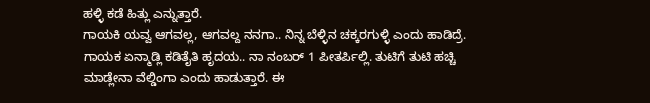ಹಳ್ಳಿ ಕಡೆ ಹಿತ್ಲು ಎನ್ನುತ್ತಾರೆ.
ಗಾಯಕಿ ಯವ್ವ ಆಗವಲ್ಲ, ಆಗವಲ್ದ ನನಗಾ.. ನಿನ್ನ ಬೆಳ್ಳಿನ ಚಕ್ಕರಗುಳ್ಳಿ ಎಂದು ಹಾಡಿದ್ರೆ. ಗಾಯಕ ಏನ್ಮಾಡ್ಲಿ ಕಡಿತೈತಿ ಹೃದಯ.. ನಾ ನಂಬರ್ 1 ಪೀತರ್ಪಿಲ್ಲಿ. ತುಟಿಗೆ ತುಟಿ ಹಚ್ಚಿ ಮಾಡ್ಲೇನಾ ವೆಲ್ಡಿಂಗಾ ಎಂದು ಹಾಡುತ್ತಾರೆ. ಈ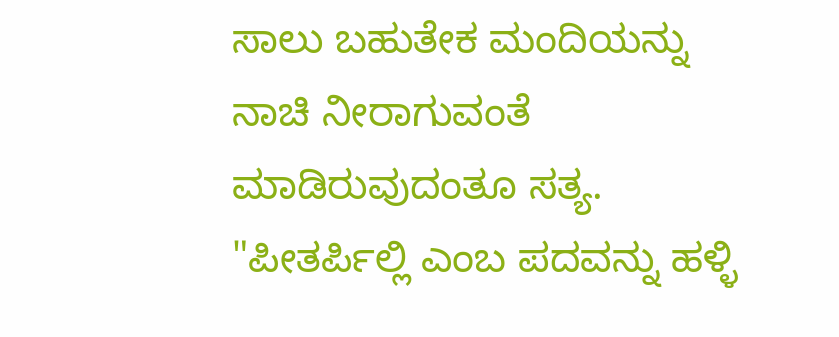ಸಾಲು ಬಹುತೇಕ ಮಂದಿಯನ್ನು ನಾಚಿ ನೀರಾಗುವಂತೆ ಮಾಡಿರುವುದಂತೂ ಸತ್ಯ.
"ಪೀತರ್ಪಿಲ್ಲಿ ಎಂಬ ಪದವನ್ನು ಹಳ್ಳಿ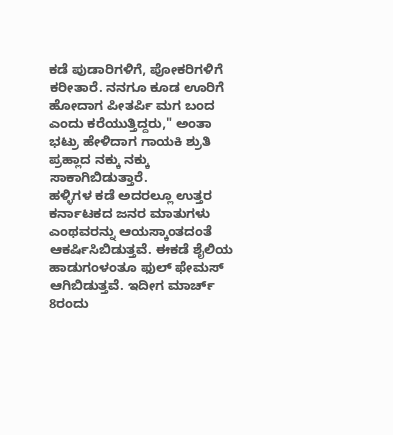ಕಡೆ ಪುಡಾರಿಗಳಿಗೆ, ಪೋಕರಿಗಳಿಗೆ ಕರೀತಾರೆ. ನನಗೂ ಕೂಡ ಊರಿಗೆ ಹೋದಾಗ ಪೀತರ್ಪಿ ಮಗ ಬಂದ ಎಂದು ಕರೆಯುತ್ತಿದ್ದರು," ಅಂತಾ ಭಟ್ರು ಹೇಳಿದಾಗ ಗಾಯಕಿ ಶ್ರುತಿ ಪ್ರಹ್ಲಾದ ನಕ್ಕು ನಕ್ಕು ಸಾಕಾಗಿಬಿಡುತ್ತಾರೆ.
ಹಳ್ಳಿಗಳ ಕಡೆ ಅದರಲ್ಲೂ ಉತ್ತರ ಕರ್ನಾಟಕದ ಜನರ ಮಾತುಗಳು ಎಂಥವರನ್ನು ಆಯಸ್ಕಾಂತದಂತೆ ಆಕರ್ಷಿಸಿಬಿಡುತ್ತವೆ. ಈಕಡೆ ಶೈಲಿಯ ಹಾಡುಗಂಳಂತೂ ಫುಲ್ ಫೇಮಸ್ ಆಗಿಬಿಡುತ್ತವೆ. ಇದೀಗ ಮಾರ್ಚ್ 8ರಂದು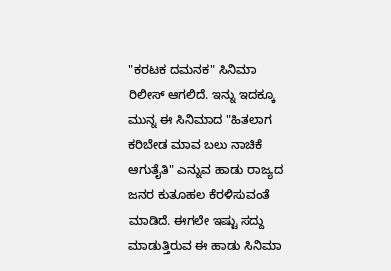"ಕರಟಕ ದಮನಕ" ಸಿನಿಮಾ ರಿಲೀಸ್ ಆಗಲಿದೆ. ಇನ್ನು ಇದಕ್ಕೂ ಮುನ್ನ ಈ ಸಿನಿಮಾದ "ಹಿತಲಾಗ ಕರಿಬೇಡ ಮಾವ ಬಲು ನಾಚಿಕೆ ಆಗುತೈತಿ" ಎನ್ನುವ ಹಾಡು ರಾಜ್ಯದ ಜನರ ಕುತೂಹಲ ಕೆರಳಿಸುವಂತೆ ಮಾಡಿದೆ. ಈಗಲೇ ಇಷ್ಟು ಸದ್ದು ಮಾಡುತ್ತಿರುವ ಈ ಹಾಡು ಸಿನಿಮಾ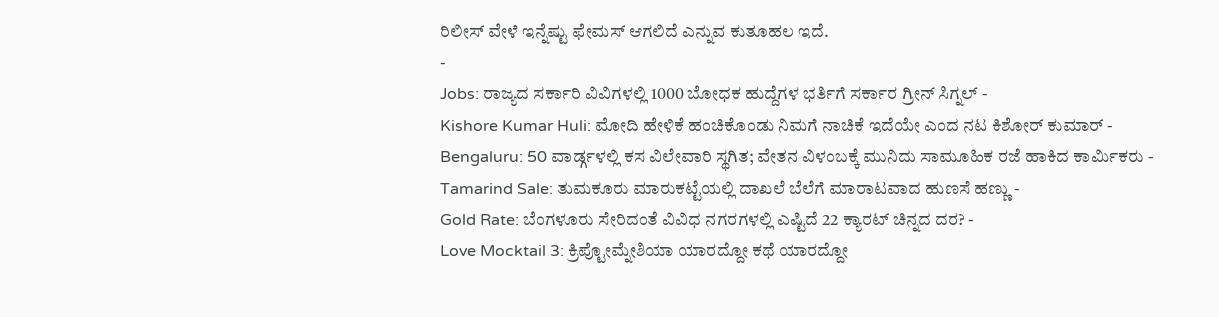ರಿಲೀಸ್ ವೇಳೆ ಇನ್ನೆಷ್ಟು ಫೇಮಸ್ ಆಗಲಿದೆ ಎನ್ನುವ ಕುತೂಹಲ ಇದೆ.
-
Jobs: ರಾಜ್ಯದ ಸರ್ಕಾರಿ ವಿವಿಗಳಲ್ಲಿ 1000 ಬೋಧಕ ಹುದ್ದೆಗಳ ಭರ್ತಿಗೆ ಸರ್ಕಾರ ಗ್ರೀನ್ ಸಿಗ್ನಲ್ -
Kishore Kumar Huli: ಮೋದಿ ಹೇಳಿಕೆ ಹಂಚಿಕೊಂಡು ನಿಮಗೆ ನಾಚಿಕೆ ಇದೆಯೇ ಎಂದ ನಟ ಕಿಶೋರ್ ಕುಮಾರ್ -
Bengaluru: 50 ವಾರ್ಡ್ಗಳಲ್ಲಿ ಕಸ ವಿಲೇವಾರಿ ಸ್ಥಗಿತ; ವೇತನ ವಿಳಂಬಕ್ಕೆ ಮುನಿದು ಸಾಮೂಹಿಕ ರಜೆ ಹಾಕಿದ ಕಾರ್ಮಿಕರು -
Tamarind Sale: ತುಮಕೂರು ಮಾರುಕಟ್ಟೆಯಲ್ಲಿ ದಾಖಲೆ ಬೆಲೆಗೆ ಮಾರಾಟವಾದ ಹುಣಸೆ ಹಣ್ಣು -
Gold Rate: ಬೆಂಗಳೂರು ಸೇರಿದಂತೆ ವಿವಿಧ ನಗರಗಳಲ್ಲಿ ಎಷ್ಟಿದೆ 22 ಕ್ಯಾರಟ್ ಚಿನ್ನದ ದರ? -
Love Mocktail 3: ಕ್ರಿಪ್ಟೋಮ್ನೇಶಿಯಾ ಯಾರದ್ದೋ ಕಥೆ ಯಾರದ್ದೋ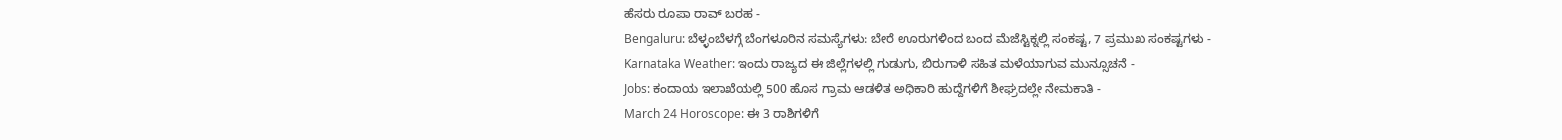ಹೆಸರು ರೂಪಾ ರಾವ್ ಬರಹ -
Bengaluru: ಬೆಳ್ಳಂಬೆಳಗ್ಗೆ ಬೆಂಗಳೂರಿನ ಸಮಸ್ಯೆಗಳು: ಬೇರೆ ಊರುಗಳಿಂದ ಬಂದ ಮೆಜೆಸ್ಟಿಕ್ನಲ್ಲಿ ಸಂಕಷ್ಟ, 7 ಪ್ರಮುಖ ಸಂಕಷ್ಟಗಳು -
Karnataka Weather: ಇಂದು ರಾಜ್ಯದ ಈ ಜಿಲ್ಲೆಗಳಲ್ಲಿ ಗುಡುಗು, ಬಿರುಗಾಳಿ ಸಹಿತ ಮಳೆಯಾಗುವ ಮುನ್ಸೂಚನೆ -
Jobs: ಕಂದಾಯ ಇಲಾಖೆಯಲ್ಲಿ 500 ಹೊಸ ಗ್ರಾಮ ಆಡಳಿತ ಅಧಿಕಾರಿ ಹುದ್ದೆಗಳಿಗೆ ಶೀಘ್ರದಲ್ಲೇ ನೇಮಕಾತಿ -
March 24 Horoscope: ಈ 3 ರಾಶಿಗಳಿಗೆ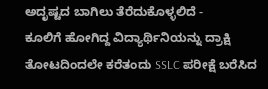ಅದೃಷ್ಟದ ಬಾಗಿಲು ತೆರೆದುಕೊಳ್ಳಲಿದೆ -
ಕೂಲಿಗೆ ಹೋಗಿದ್ದ ವಿದ್ಯಾರ್ಥಿನಿಯನ್ನು ದ್ರಾಕ್ಷಿ ತೋಟದಿಂದಲೇ ಕರೆತಂದು SSLC ಪರೀಕ್ಷೆ ಬರೆಸಿದ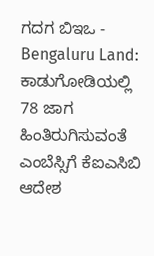ಗದಗ ಬಿಇಒ -
Bengaluru Land: ಕಾಡುಗೋಡಿಯಲ್ಲಿ 78 ಜಾಗ ಹಿಂತಿರುಗಿಸುವಂತೆ ಎಂಬೆಸ್ಸಿಗೆ ಕೆಐಎಸಿಬಿ ಆದೇಶ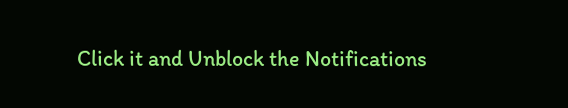Click it and Unblock the Notifications